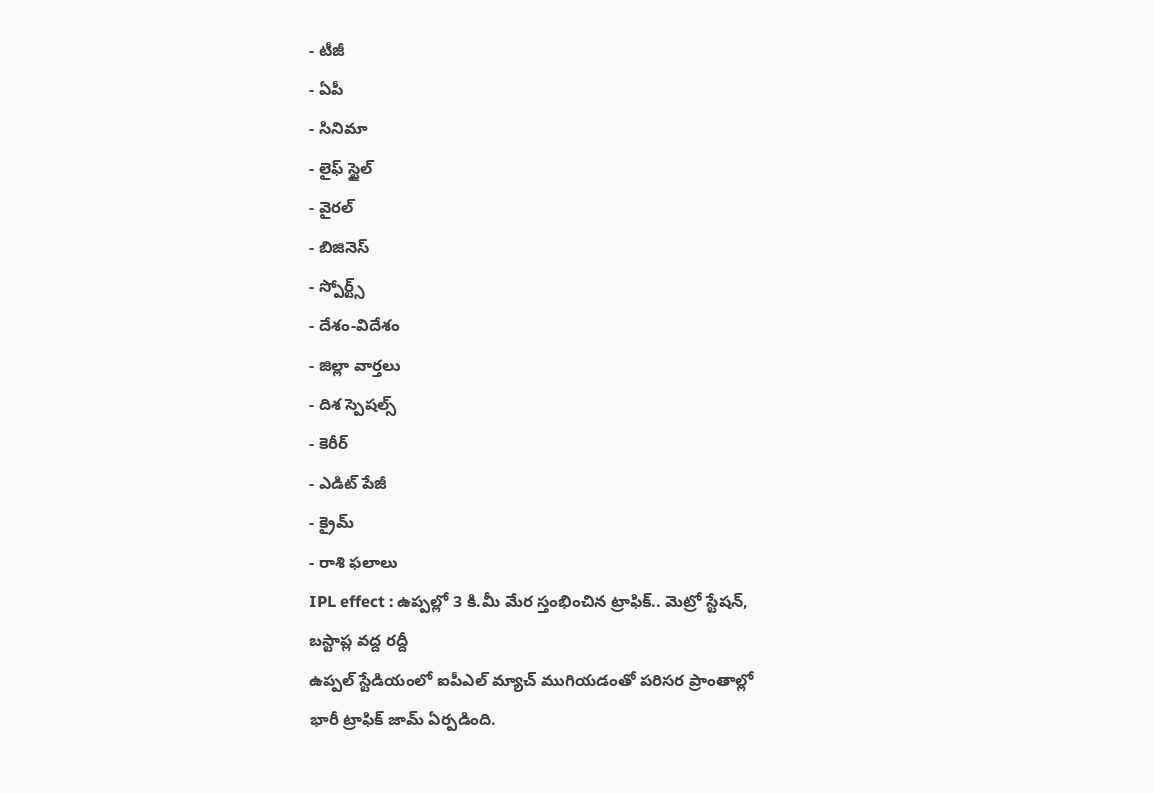- టీజీ
- ఏపీ
- సినిమా
- లైఫ్ స్టైల్
- వైరల్
- బిజినెస్
- స్పోర్ట్స్
- దేశం-విదేశం
- జిల్లా వార్తలు
- దిశ స్పెషల్స్
- కెరీర్
- ఎడిట్ పేజీ
- క్రైమ్
- రాశి ఫలాలు
IPL effect : ఉప్పల్లో 3 కి.మీ మేర స్తంభించిన ట్రాఫిక్.. మెట్రో స్టేషన్, బస్టాప్ల వద్ద రద్దీ
ఉప్పల్ స్టేడియంలో ఐపీఎల్ మ్యాచ్ ముగియడంతో పరిసర ప్రాంతాల్లో భారీ ట్రాఫిక్ జామ్ ఏర్పడింది.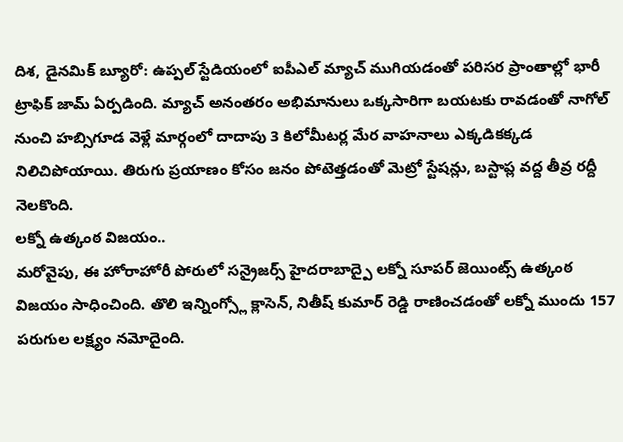దిశ, డైనమిక్ బ్యూరో: ఉప్పల్ స్టేడియంలో ఐపీఎల్ మ్యాచ్ ముగియడంతో పరిసర ప్రాంతాల్లో భారీ ట్రాఫిక్ జామ్ ఏర్పడింది. మ్యాచ్ అనంతరం అభిమానులు ఒక్కసారిగా బయటకు రావడంతో నాగోల్ నుంచి హబ్సిగూడ వెళ్లే మార్గంలో దాదాపు 3 కిలోమీటర్ల మేర వాహనాలు ఎక్కడికక్కడ నిలిచిపోయాయి. తిరుగు ప్రయాణం కోసం జనం పోటెత్తడంతో మెట్రో స్టేషన్లు, బస్టాప్ల వద్ద తీవ్ర రద్దీ నెలకొంది.
లక్నో ఉత్కంఠ విజయం..
మరోవైపు, ఈ హోరాహోరీ పోరులో సన్రైజర్స్ హైదరాబాద్పై లక్నో సూపర్ జెయింట్స్ ఉత్కంఠ విజయం సాధించింది. తొలి ఇన్నింగ్స్లో క్లాసెన్, నితీష్ కుమార్ రెడ్డి రాణించడంతో లక్నో ముందు 157 పరుగుల లక్ష్యం నమోదైంది.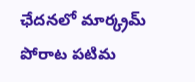ఛేదనలో మార్క్రమ్ పోరాట పటిమ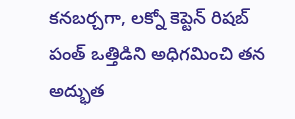కనబర్చగా, లక్నో కెప్టెన్ రిషబ్ పంత్ ఒత్తిడిని అధిగమించి తన అద్భుత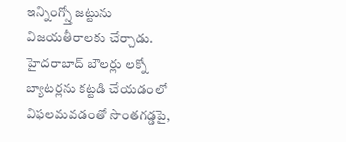ఇన్నింగ్స్తో జట్టును విజయతీరాలకు చేర్చాడు. హైదరాబాద్ బౌలర్లు లక్నో బ్యాటర్లను కట్టడి చేయడంలో విఫలమవడంతో సొంతగడ్డపై,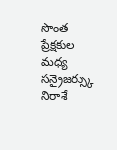సొంత ప్రేక్షకుల మధ్య సన్రైజర్స్కు నిరాశే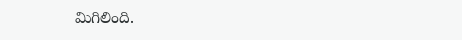మిగిలింది.